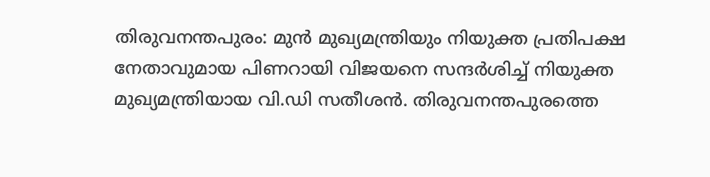തിരുവനന്തപുരം: മുൻ മുഖ്യമന്ത്രിയും നിയുക്ത പ്രതിപക്ഷ നേതാവുമായ പിണറായി വിജയനെ സന്ദർശിച്ച് നിയുക്ത മുഖ്യമന്ത്രിയായ വി.ഡി സതീശൻ. തിരുവനന്തപുരത്തെ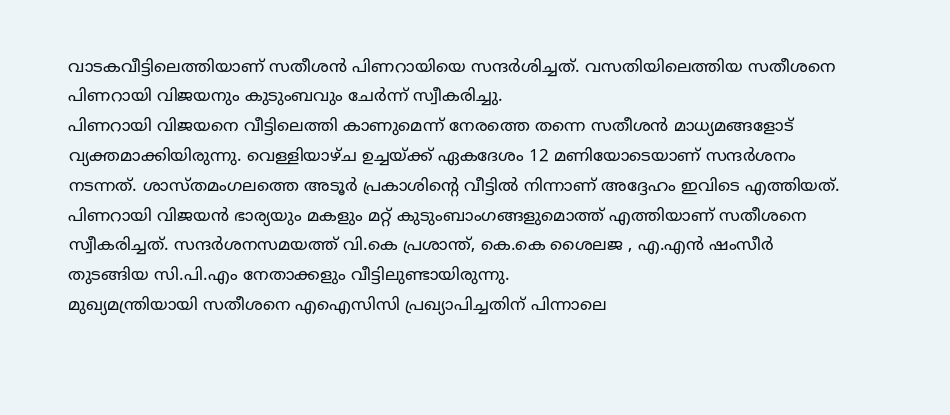വാടകവീട്ടിലെത്തിയാണ് സതീശൻ പിണറായിയെ സന്ദർശിച്ചത്. വസതിയിലെത്തിയ സതീശനെ പിണറായി വിജയനും കുടുംബവും ചേർന്ന് സ്വീകരിച്ചു.
പിണറായി വിജയനെ വീട്ടിലെത്തി കാണുമെന്ന് നേരത്തെ തന്നെ സതീശൻ മാധ്യമങ്ങളോട് വ്യക്തമാക്കിയിരുന്നു. വെള്ളിയാഴ്ച ഉച്ചയ്ക്ക് ഏകദേശം 12 മണിയോടെയാണ് സന്ദർശനം നടന്നത്. ശാസ്തമംഗലത്തെ അടൂർ പ്രകാശിന്റെ വീട്ടിൽ നിന്നാണ് അദ്ദേഹം ഇവിടെ എത്തിയത്.
പിണറായി വിജയൻ ഭാര്യയും മകളും മറ്റ് കുടുംബാംഗങ്ങളുമൊത്ത് എത്തിയാണ് സതീശനെ സ്വീകരിച്ചത്. സന്ദർശനസമയത്ത് വി.കെ പ്രശാന്ത്, കെ.കെ ശൈലജ , എ.എൻ ഷംസീർ തുടങ്ങിയ സി.പി.എം നേതാക്കളും വീട്ടിലുണ്ടായിരുന്നു.
മുഖ്യമന്ത്രിയായി സതീശനെ എഐസിസി പ്രഖ്യാപിച്ചതിന് പിന്നാലെ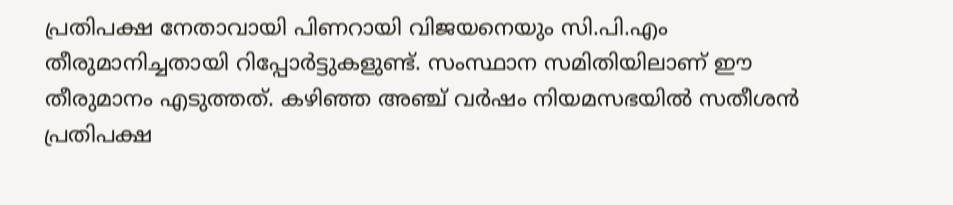പ്രതിപക്ഷ നേതാവായി പിണറായി വിജയനെയും സി.പി.എം തീരുമാനിച്ചതായി റിപ്പോർട്ടുകളുണ്ട്. സംസ്ഥാന സമിതിയിലാണ് ഈ തീരുമാനം എടുത്തത്. കഴിഞ്ഞ അഞ്ച് വർഷം നിയമസഭയിൽ സതീശൻ പ്രതിപക്ഷ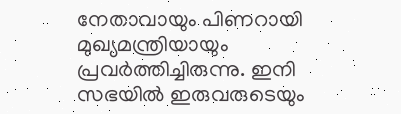നേതാവായും പിണറായി മുഖ്യമന്ത്രിയായും പ്രവർത്തിച്ചിരുന്നു. ഇനി സഭയിൽ ഇരുവരുടെയും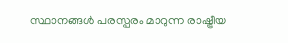സ്ഥാനങ്ങൾ പരസ്പരം മാറുന്ന രാഷ്ട്രീയ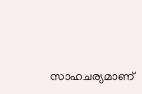സാഹചര്യമാണ്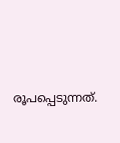രൂപപ്പെടുന്നത്.